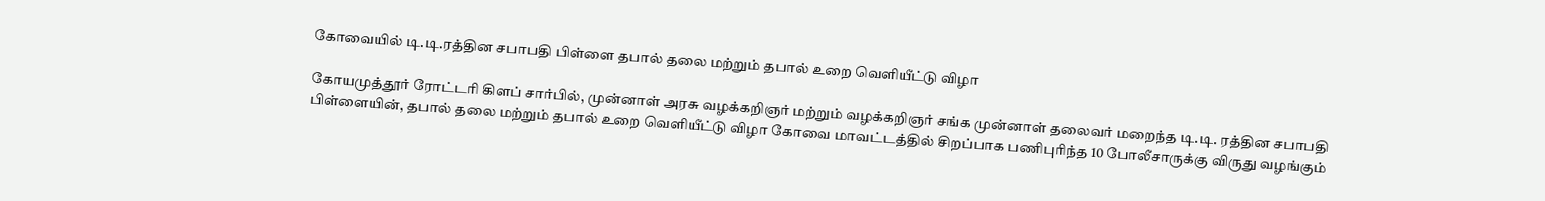கோவையில் டி.டி.ரத்தின சபாபதி பிள்ளை தபால் தலை மற்றும் தபால் உறை வெளியீட்டு விழா

கோயமுத்தூர் ரோட்டரி கிளப் சார்பில், முன்னாள் அரசு வழக்கறிஞர் மற்றும் வழக்கறிஞர் சங்க முன்னாள் தலைவர் மறைந்த டி.டி. ரத்தின சபாபதி பிள்ளையின், தபால் தலை மற்றும் தபால் உறை வெளியீட்டு விழா கோவை மாவட்டத்தில் சிறப்பாக பணிபுரிந்த 10 போலீசாருக்கு விருது வழங்கும்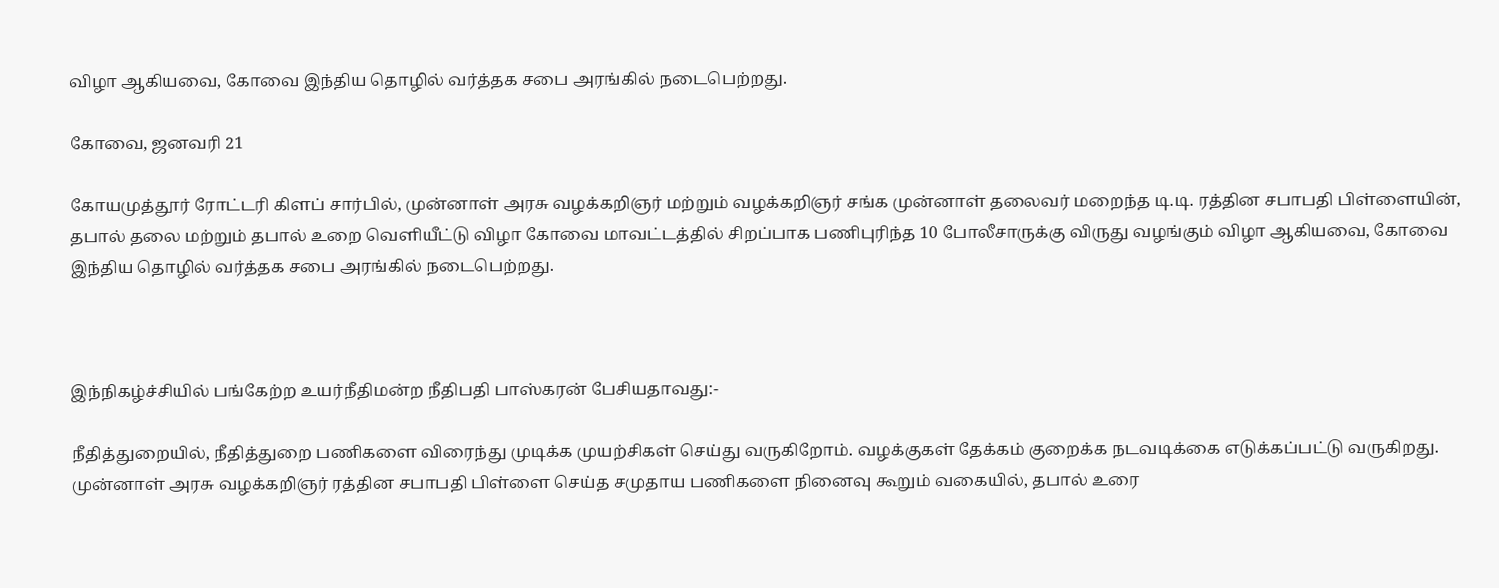விழா ஆகியவை, கோவை இந்திய தொழில் வர்த்தக சபை அரங்கில் நடைபெற்றது.

கோவை, ஜனவரி 21

கோயமுத்தூர் ரோட்டரி கிளப் சார்பில், முன்னாள் அரசு வழக்கறிஞர் மற்றும் வழக்கறிஞர் சங்க முன்னாள் தலைவர் மறைந்த டி.டி. ரத்தின சபாபதி பிள்ளையின், தபால் தலை மற்றும் தபால் உறை வெளியீட்டு விழா கோவை மாவட்டத்தில் சிறப்பாக பணிபுரிந்த 10 போலீசாருக்கு விருது வழங்கும் விழா ஆகியவை, கோவை இந்திய தொழில் வர்த்தக சபை அரங்கில் நடைபெற்றது.



இந்நிகழ்ச்சியில் பங்கேற்ற உயர்நீதிமன்ற நீதிபதி பாஸ்கரன் பேசியதாவது:-

நீதித்துறையில், நீதித்துறை பணிகளை விரைந்து முடிக்க முயற்சிகள் செய்து வருகிறோம். வழக்குகள் தேக்கம் குறைக்க நடவடிக்கை எடுக்கப்பட்டு வருகிறது. முன்னாள் அரசு வழக்கறிஞர் ரத்தின சபாபதி பிள்ளை செய்த சமுதாய பணிகளை நினைவு கூறும் வகையில், தபால் உரை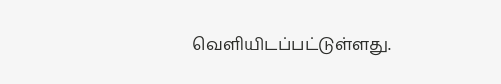வெளியிடப்பட்டுள்ளது.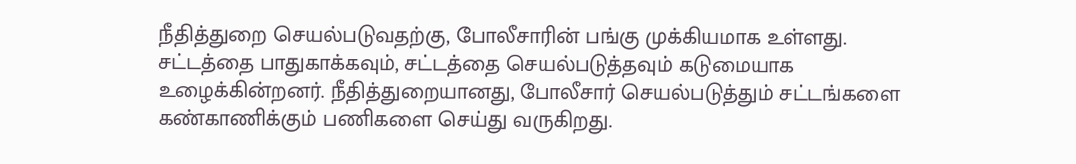நீதித்துறை செயல்படுவதற்கு, போலீசாரின் பங்கு முக்கியமாக உள்ளது. சட்டத்தை பாதுகாக்கவும், சட்டத்தை செயல்படுத்தவும் கடுமையாக உழைக்கின்றனர். நீதித்துறையானது, போலீசார் செயல்படுத்தும் சட்டங்களை கண்காணிக்கும் பணிகளை செய்து வருகிறது.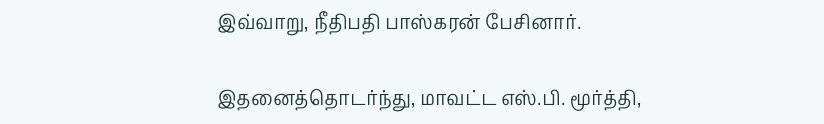இவ்வாறு, நீதிபதி பாஸ்கரன் பேசினார்.

இதனைத்தொடர்ந்து, மாவட்ட எஸ்.பி. மூர்த்தி,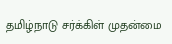தமிழ்நாடு சர்க்கிள் முதன்மை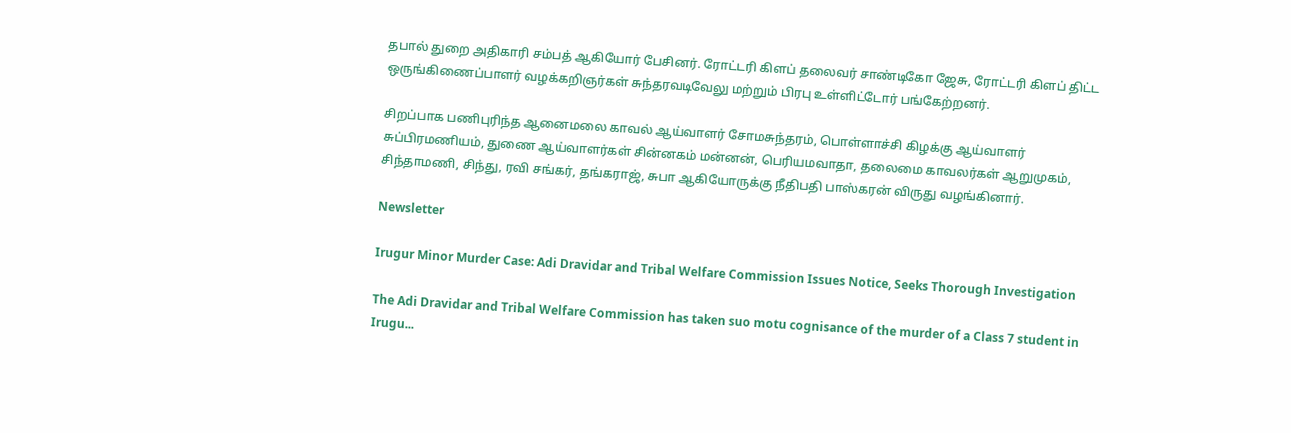தபால் துறை அதிகாரி சம்பத் ஆகியோர் பேசினர். ரோட்டரி கிளப் தலைவர் சாண்டிகோ ஜேசு, ரோட்டரி கிளப் திட்ட ஒருங்கிணைப்பாளர் வழக்கறிஞர்கள் சுந்தரவடிவேலு மற்றும் பிரபு உள்ளிட்டோர் பங்கேற்றனர்.

சிறப்பாக பணிபுரிந்த ஆனைமலை காவல் ஆய்வாளர் சோமசுந்தரம், பொள்ளாச்சி கிழக்கு ஆய்வாளர் சுப்பிரமணியம், துணை ஆய்வாளர்கள் சின்னகம் மன்னன், பெரியமவாதா, தலைமை காவலர்கள் ஆறுமுகம், சிந்தாமணி, சிந்து, ரவி சங்கர், தங்கராஜ், சுபா ஆகியோருக்கு நீதிபதி பாஸ்கரன் விருது வழங்கினார்.

Newsletter

Irugur Minor Murder Case: Adi Dravidar and Tribal Welfare Commission Issues Notice, Seeks Thorough Investigation

The Adi Dravidar and Tribal Welfare Commission has taken suo motu cognisance of the murder of a Class 7 student in Irugu...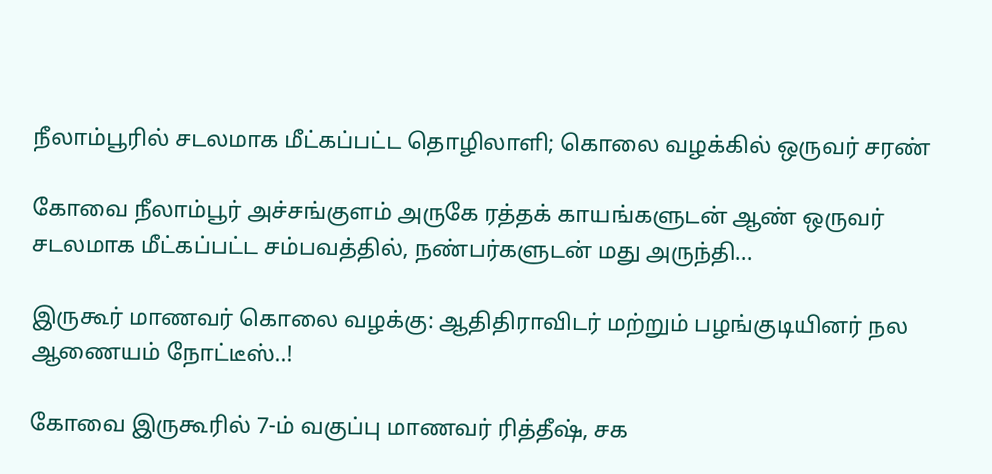நீலாம்பூரில் சடலமாக மீட்கப்பட்ட தொழிலாளி; கொலை வழக்கில் ஒருவர் சரண்

கோவை நீலாம்பூர் அச்சங்குளம் அருகே ரத்தக் காயங்களுடன் ஆண் ஒருவர் சடலமாக மீட்கப்பட்ட சம்பவத்தில், நண்பர்களுடன் மது அருந்தி...

இருகூர் மாணவர் கொலை வழக்கு: ஆதிதிராவிடர் மற்றும் பழங்குடியினர் நல ஆணையம் நோட்டீஸ்..!

கோவை இருகூரில் 7-ம் வகுப்பு மாணவர் ரித்தீஷ், சக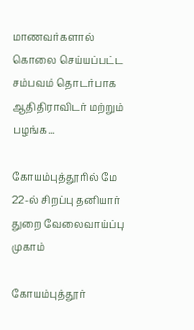மாணவர்களால் கொலை செய்யப்பட்ட சம்பவம் தொடர்பாக ஆதிதிராவிடர் மற்றும் பழங்க...

கோயம்புத்தூரில் மே 22-ல் சிறப்பு தனியார் துறை வேலைவாய்ப்பு முகாம்

கோயம்புத்தூர்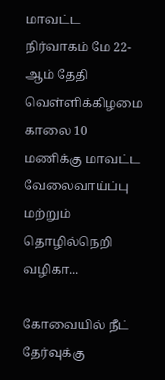மாவட்ட நிர்வாகம் மே 22-ஆம் தேதி வெள்ளிக்கிழமை காலை 10 மணிக்கு மாவட்ட வேலைவாய்ப்பு மற்றும் தொழில்நெறி வழிகா...

கோவையில் நீட் தேர்வுக்கு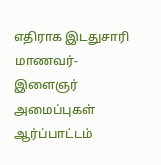எதிராக இடதுசாரி மாணவர்-இளைஞர் அமைப்புகள் ஆர்ப்பாட்டம்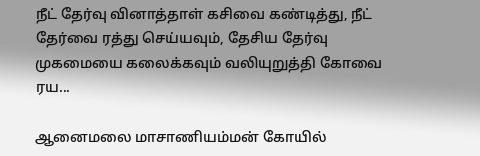நீட் தேர்வு வினாத்தாள் கசிவை கண்டித்து, நீட் தேர்வை ரத்து செய்யவும், தேசிய தேர்வு முகமையை கலைக்கவும் வலியுறுத்தி கோவை ரய...

ஆனைமலை மாசாணியம்மன் கோயில்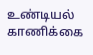உண்டியல் காணிக்கை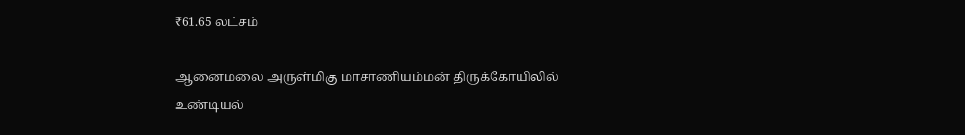₹61.65 லட்சம்

ஆனைமலை அருள்மிகு மாசாணியம்மன் திருக்கோயிலில் உண்டியல்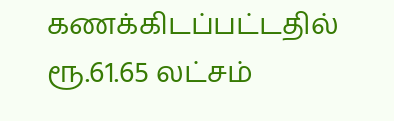கணக்கிடப்பட்டதில் ரூ.61.65 லட்சம்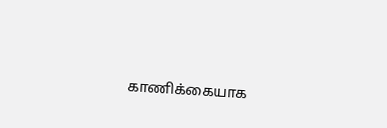காணிக்கையாக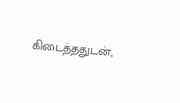கிடைத்ததுடன்,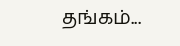தங்கம்...